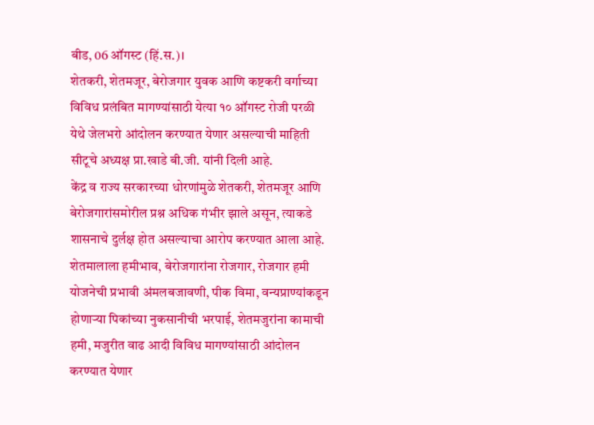बीड, 06 ऑगस्ट (हिं.स.)।
शेतकरी, शेतमजूर, बेरोजगार युवक आणि कष्टकरी वर्गाच्या विविध प्रलंबित मागण्यांसाठी येत्या १० ऑगस्ट रोजी परळी येथे जेलभरो आंदोलन करण्यात येणार असल्याची माहिती सीटूचे अध्यक्ष प्रा.खाडे बी.जी. यांनी दिली आहे.
केंद्र व राज्य सरकारच्या धोरणांमुळे शेतकरी, शेतमजूर आणि बेरोजगारांसमोरील प्रश्न अधिक गंभीर झाले असून, त्याकडे शासनाचे दुर्लक्ष होत असल्याचा आरोप करण्यात आला आहे. शेतमालाला हमीभाव, बेरोजगारांना रोजगार, रोजगार हमी योजनेची प्रभावी अंमलबजावणी, पीक विमा, वन्यप्राण्यांकडून होणाऱ्या पिकांच्या नुकसानीची भरपाई, शेतमजुरांना कामाची हमी, मजुरीत वाढ आदी विविध मागण्यांसाठी आंदोलन करण्यात येणार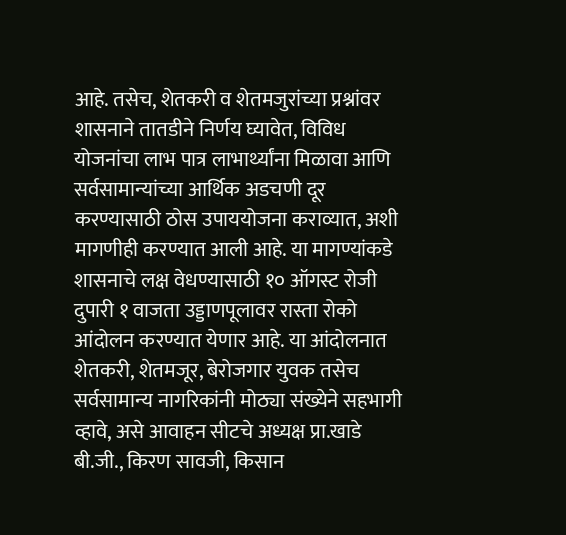आहे. तसेच, शेतकरी व शेतमजुरांच्या प्रश्नांवर शासनाने तातडीने निर्णय घ्यावेत, विविध योजनांचा लाभ पात्र लाभार्थ्यांना मिळावा आणि सर्वसामान्यांच्या आर्थिक अडचणी दूर करण्यासाठी ठोस उपाययोजना कराव्यात, अशी मागणीही करण्यात आली आहे. या मागण्यांकडे शासनाचे लक्ष वेधण्यासाठी १० ऑगस्ट रोजी दुपारी १ वाजता उड्डाणपूलावर रास्ता रोको आंदोलन करण्यात येणार आहे. या आंदोलनात शेतकरी, शेतमजूर, बेरोजगार युवक तसेच सर्वसामान्य नागरिकांनी मोठ्या संख्येने सहभागी व्हावे, असे आवाहन सीटचे अध्यक्ष प्रा.खाडे बी.जी., किरण सावजी, किसान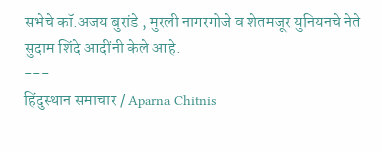सभेचे कॉ.अजय बुरांडे , मुरली नागरगोजे व शेतमजूर युनियनचे नेते सुदाम शिंदे आदींनी केले आहे.
---
हिंदुस्थान समाचार / Aparna Chitnis